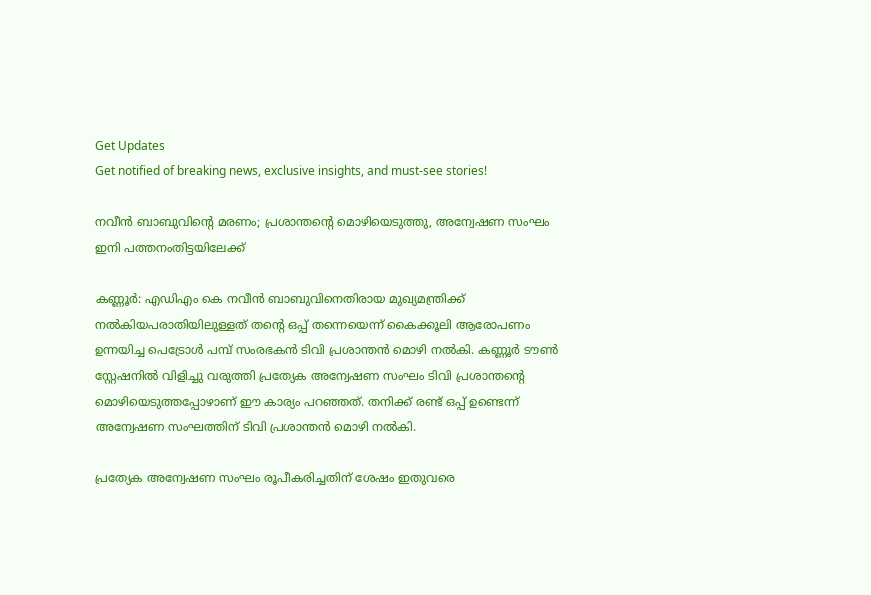Get Updates
Get notified of breaking news, exclusive insights, and must-see stories!

നവീൻ ബാബുവിന്റെ മരണം; പ്രശാന്തന്റെ മൊഴിയെടുത്തു, അന്വേഷണ സംഘം ഇനി പത്തനംതിട്ടയിലേക്ക്

കണ്ണൂർ: എഡിഎം കെ നവീന്‍ ബാബുവിനെതിരായ മുഖ്യമന്ത്രിക്ക് നൽകിയപരാതിയിലുള്ളത് തന്റെ ഒപ്പ് തന്നെയെന്ന് കൈക്കൂലി ആരോപണം ഉന്നയിച്ച പെട്രോൾ പമ്പ് സംരഭകൻ ടിവി പ്രശാന്തന്‍ മൊഴി നൽകി. കണ്ണൂര്‍ ടൗണ്‍ സ്റ്റേഷനില്‍ വിളിച്ചു വരുത്തി പ്രത്യേക അന്വേഷണ സംഘം ടിവി പ്രശാന്തന്റെ മൊഴിയെടുത്തപ്പോഴാണ് ഈ കാര്യം പറഞ്ഞത്. തനിക്ക് രണ്ട് ഒപ്പ് ഉണ്ടെന്ന് അന്വേഷണ സംഘത്തിന് ടിവി പ്രശാന്തന്‍ മൊഴി നല്‍കി.

പ്രത്യേക അന്വേഷണ സംഘം രൂപീകരിച്ചതിന് ശേഷം ഇതുവരെ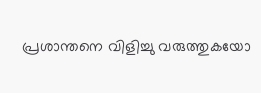പ്രശാന്തനെ വിളിച്ചു വരുത്തുകയോ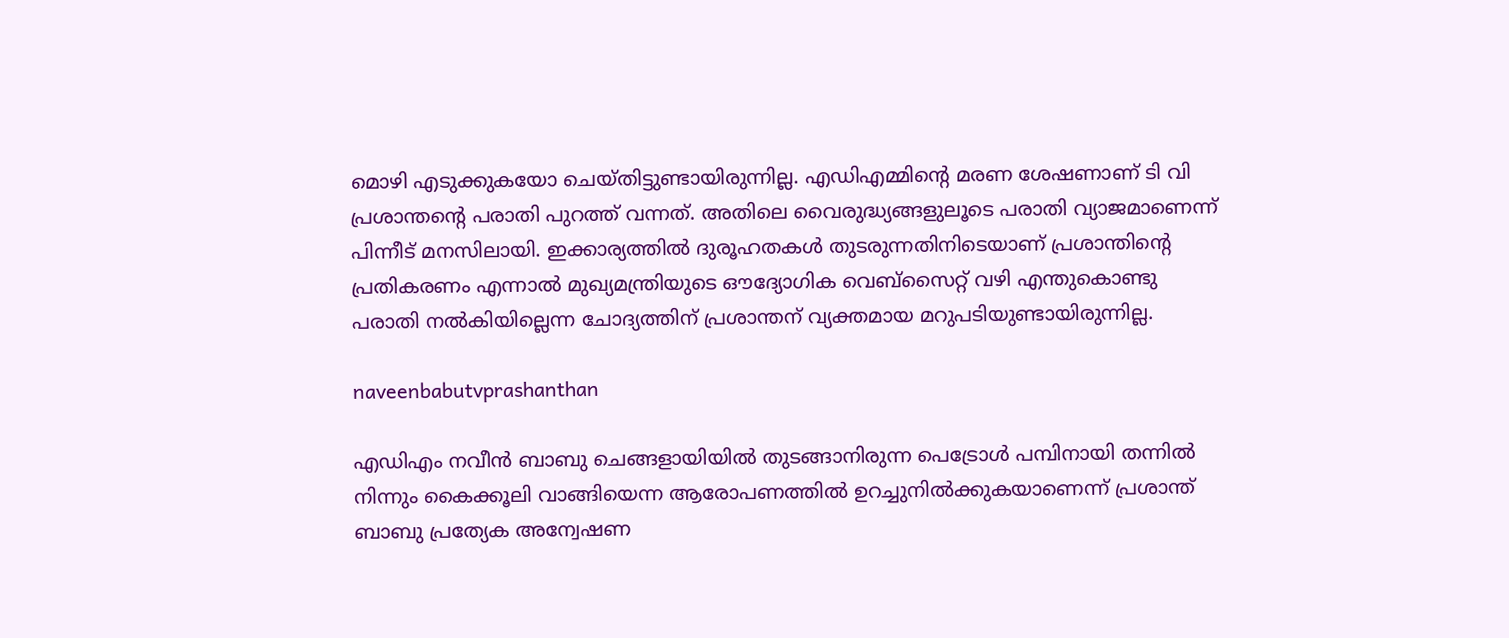മൊഴി എടുക്കുകയോ ചെയ്തിട്ടുണ്ടായിരുന്നില്ല. എഡിഎമ്മിന്റെ മരണ ശേഷണാണ് ടി വി പ്രശാന്തന്റെ പരാതി പുറത്ത് വന്നത്. അതിലെ വൈരുദ്ധ്യങ്ങളുലൂടെ പരാതി വ്യാജമാണെന്ന് പിന്നീട് മനസിലായി. ഇക്കാര്യത്തില്‍ ദുരൂഹതകള്‍ തുടരുന്നതിനിടെയാണ് പ്രശാന്തിന്റെ പ്രതികരണം എന്നാൽ മുഖ്യമന്ത്രിയുടെ ഔദ്യോഗിക വെബ്സൈറ്റ് വഴി എന്തുകൊണ്ടു പരാതി നൽകിയില്ലെന്ന ചോദ്യത്തിന് പ്രശാന്തന് വ്യക്തമായ മറുപടിയുണ്ടായിരുന്നില്ല.

naveenbabutvprashanthan

എഡിഎം നവീൻ ബാബു ചെങ്ങളായിയിൽ തുടങ്ങാനിരുന്ന പെട്രോൾ പമ്പിനായി തന്നിൽ നിന്നും കൈക്കൂലി വാങ്ങിയെന്ന ആരോപണത്തിൽ ഉറച്ചുനിൽക്കുകയാണെന്ന് പ്രശാന്ത് ബാബു പ്രത്യേക അന്വേഷണ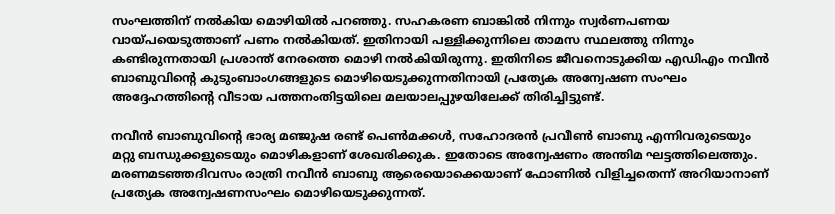സംഘത്തിന് നൽകിയ മൊഴിയിൽ പറഞ്ഞു. സഹകരണ ബാങ്കിൽ നിന്നും സ്വർണപണയ വായ്പയെടുത്താണ് പണം നൽകിയത്. ഇതിനായി പള്ളിക്കുന്നിലെ താമസ സ്ഥലത്തു നിന്നും കണ്ടിരുന്നതായി പ്രശാന്ത് നേരത്തെ മൊഴി നൽകിയിരുന്നു. ഇതിനിടെ ജീവനൊടുക്കിയ എഡിഎം നവീൻ ബാബുവിൻ്റെ കുടുംബാംഗങ്ങളുടെ മൊഴിയെടുക്കുന്നതിനായി പ്രത്യേക അന്വേഷണ സംഘം അദ്ദേഹത്തിൻ്റെ വീടായ പത്തനംതിട്ടയിലെ മലയാലപ്പുഴയിലേക്ക് തിരിച്ചിട്ടുണ്ട്.

നവീൻ ബാബുവിൻ്റെ ഭാര്യ മഞ്ജുഷ രണ്ട് പെൺമക്കൾ, സഹോദരൻ പ്രവീൺ ബാബു എന്നിവരുടെയും മറ്റു ബന്ധുക്കളുടെയും മൊഴികളാണ് ശേഖരിക്കുക. ഇതോടെ അന്വേഷണം അന്തിമ ഘട്ടത്തിലെത്തും. മരണമടഞ്ഞദിവസം രാത്രി നവീൻ ബാബു ആരെയൊക്കെയാണ് ഫോണിൽ വിളിച്ചതെന്ന് അറിയാനാണ് പ്രത്യേക അന്വേഷണസംഘം മൊഴിയെടുക്കുന്നത്.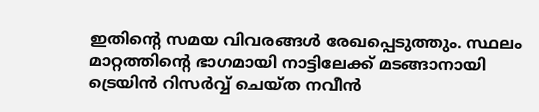ഇതിൻ്റെ സമയ വിവരങ്ങൾ രേഖപ്പെടുത്തും. സ്ഥലം മാറ്റത്തിൻ്റെ ഭാഗമായി നാട്ടിലേക്ക് മടങ്ങാനായി ട്രെയിൻ റിസർവ്വ് ചെയ്ത നവീൻ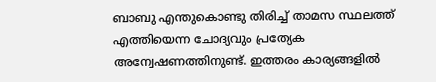ബാബു എന്തുകൊണ്ടു തിരിച്ച് താമസ സ്ഥലത്ത് എത്തിയെന്ന ചോദ്യവും പ്രത്യേക അന്വേഷണത്തിനുണ്ട്. ഇത്തരം കാര്യങ്ങളിൽ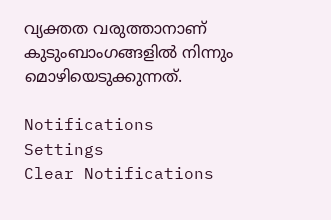വ്യക്തത വരുത്താനാണ് കുടുംബാംഗങ്ങളിൽ നിന്നും മൊഴിയെടുക്കുന്നത്.

Notifications
Settings
Clear Notifications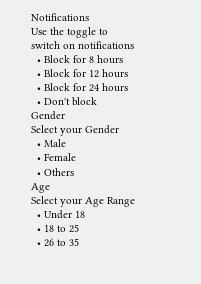Notifications
Use the toggle to switch on notifications
  • Block for 8 hours
  • Block for 12 hours
  • Block for 24 hours
  • Don't block
Gender
Select your Gender
  • Male
  • Female
  • Others
Age
Select your Age Range
  • Under 18
  • 18 to 25
  • 26 to 35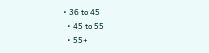• 36 to 45
  • 45 to 55
  • 55+